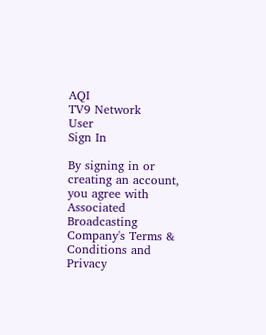AQI
TV9 Network
User
Sign In

By signing in or creating an account, you agree with Associated Broadcasting Company's Terms & Conditions and Privacy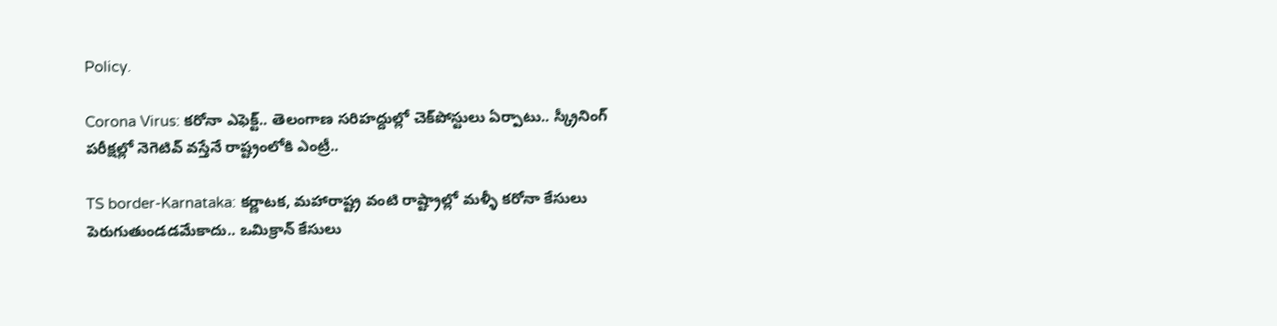Policy.

Corona Virus: కరోనా ఎఫెక్ట్.. తెలంగాణ సరిహద్దుల్లో చెక్‌పోస్టులు ఏర్పాటు.. స్క్రీనింగ్ పరీక్షల్లో నెగెటివ్ వస్తేనే రాష్ట్రంలోకి ఎంట్రీ..

TS border-Karnataka: కర్ణాటక, మహారాష్ట్ర వంటి రాష్ట్రాల్లో మళ్ళీ కరోనా కేసులు పెరుగుతుండడమేకాదు.. ఒమిక్రాన్ కేసులు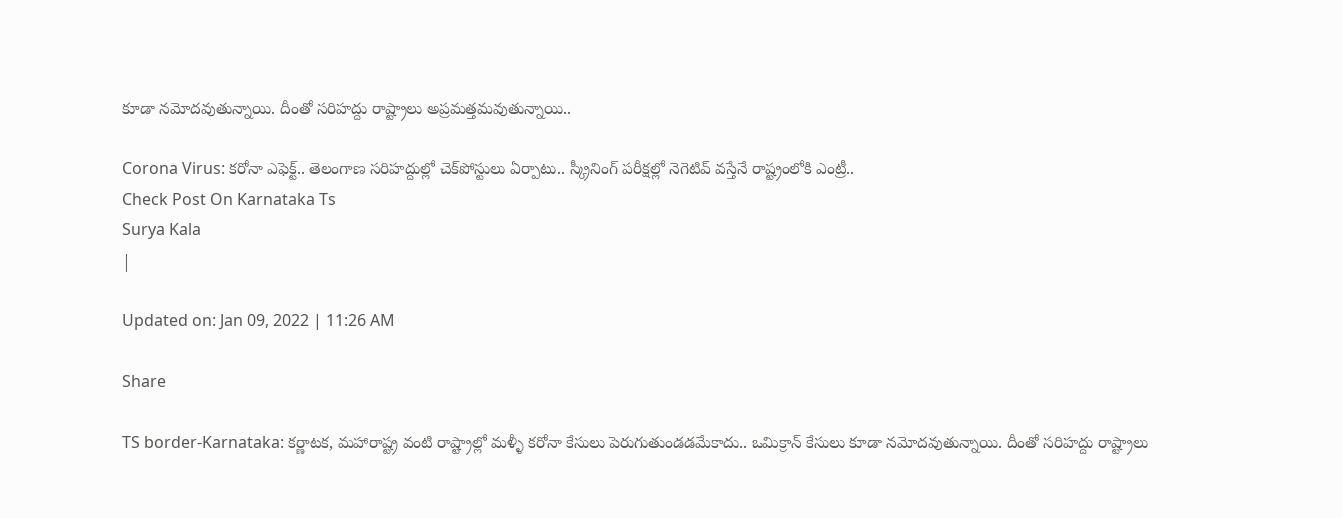కూడా నమోదవుతున్నాయి. దీంతో సరిహద్దు రాష్ట్రాలు అప్రమత్తమవుతున్నాయి..

Corona Virus: కరోనా ఎఫెక్ట్.. తెలంగాణ సరిహద్దుల్లో చెక్‌పోస్టులు ఏర్పాటు.. స్క్రీనింగ్ పరీక్షల్లో నెగెటివ్ వస్తేనే రాష్ట్రంలోకి ఎంట్రీ..
Check Post On Karnataka Ts
Surya Kala
|

Updated on: Jan 09, 2022 | 11:26 AM

Share

TS border-Karnataka: కర్ణాటక, మహారాష్ట్ర వంటి రాష్ట్రాల్లో మళ్ళీ కరోనా కేసులు పెరుగుతుండడమేకాదు.. ఒమిక్రాన్ కేసులు కూడా నమోదవుతున్నాయి. దీంతో సరిహద్దు రాష్ట్రాలు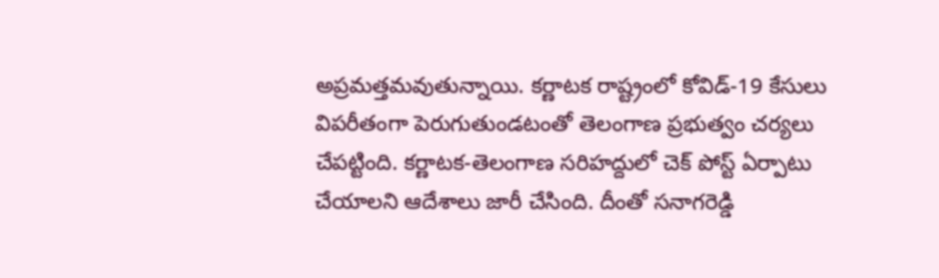అప్రమత్తమవుతున్నాయి. కర్ణాటక రాష్ట్రంలో కోవిడ్‌-19 కేసులు విపరీతంగా పెరుగుతుండటంతో తెలంగాణ ప్రభుత్వం చర్యలు చేపట్టింది. కర్ణాటక-తెలంగాణ సరిహద్దులో చెక్ పోస్ట్ ఏర్పాటు చేయాలని ఆదేశాలు జారీ చేసింది. దీంతో సనాగరెడ్డి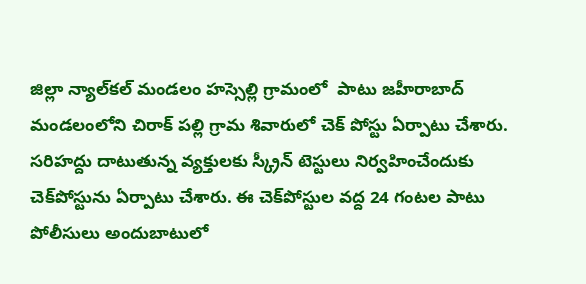జిల్లా న్యాల్‌కల్‌ మండలం హస్సెల్లి గ్రామంలో  పాటు జహీరాబాద్ మండలంలోని చిరాక్ పల్లి గ్రామ శివారులో చెక్ పోస్టు ఏర్పాటు చేశారు.  సరిహద్దు దాటుతున్న వ్యక్తులకు స్క్రీన్ టెస్టులు నిర్వహించేందుకు చెక్‌పోస్టును ఏర్పాటు చేశారు. ఈ చెక్‌పోస్టుల వ‌ద్ద 24 గంట‌ల పాటు పోలీసులు అందుబాటులో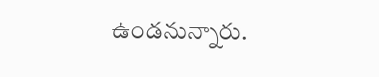ఉండ‌నున్నారు.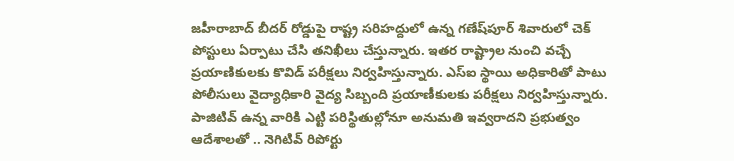జహీరాబాద్ బీదర్ రోడ్డుపై రాష్ట్ర సరిహద్దులో ఉన్న గణేష్‌పూర్ శివారులో చెక్ పోస్టులు ఏర్పాటు చేసి తనిఖీలు చేస్తున్నారు. ఇత‌ర రాష్ట్రాల నుంచి వ‌చ్చే ప్రయాణికుల‌కు కొవిడ్ ప‌రీక్షలు నిర్వహిస్తున్నారు. ఎస్ఐ స్థాయి అధికారితో పాటు పోలీసులు వైద్యాధికారి వైద్య సిబ్బంది ప్రయాణీకులకు పరీక్షలు నిర్వహిస్తున్నారు. పాజిటివ్ ఉన్న వారికి ఎట్టి పరిస్థితుల్లోనూ అనుమతి ఇవ్వరాదని ప్రభుత్వం ఆదేశాలతో .. నెగిటివ్ రిపోర్టు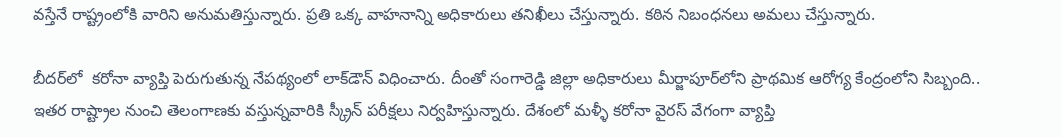వ‌స్తేనే రాష్ట్రంలోకి వారిని అనుమ‌తిస్తున్నారు. ప్రతి ఒక్క వాహనాన్ని అధికారులు తనిఖీలు చేస్తున్నారు. కఠిన నిబంధనలు అమలు చేస్తున్నారు.

బీదర్‌లో  కరోనా వ్యాప్తి పెరుగుతున్న నేపథ్యంలో లాక్‌డౌన్ విధించారు. దీంతో సంగారెడ్డి జిల్లా అధికారులు మీర్జాపూర్‌లోని ప్రాథమిక ఆరోగ్య కేంద్రంలోని సిబ్బంది.. ఇతర రాష్ట్రాల నుంచి తెలంగాణకు వస్తున్నవారికి స్క్రీన్ పరీక్షలు నిర్వహిస్తున్నారు. దేశంలో మళ్ళీ కరోనా వైరస్ వేగంగా వ్యాప్తి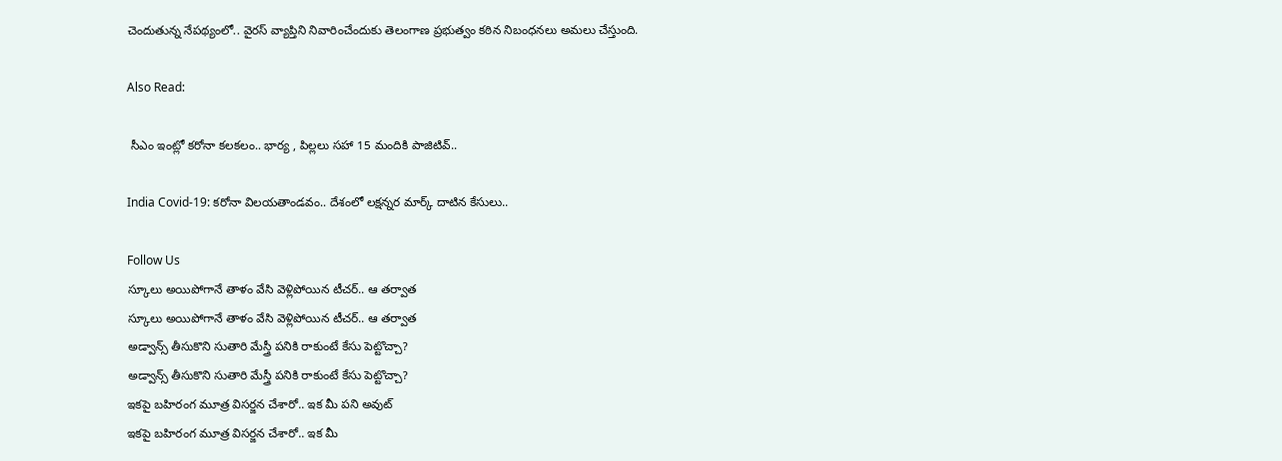చెందుతున్న నేప‌థ్యంలో.. వైరస్ వ్యాప్తిని నివారించేందుకు తెలంగాణ ప్రభుత్వం కఠిన నిబంధనలు అమలు చేస్తుంది.

Also Read:

 సీఎం ఇంట్లో కరోనా కలకలం.. భార్య , పిల్లలు సహా 15 మందికి పాజిటివ్..

India Covid-19: కరోనా విలయతాండవం.. దేశంలో లక్షన్నర మార్క్ దాటిన కేసులు..

Follow Us
స్కూలు అయిపోగానే తాళం వేసి వెళ్లిపోయిన టీచర్‌.. ఆ తర్వాత
స్కూలు అయిపోగానే తాళం వేసి వెళ్లిపోయిన టీచర్‌.. ఆ తర్వాత
అడ్వాన్స్ తీసుకొని సుతారి మేస్త్రీ పనికి రాకుంటే కేసు పెట్టొచ్చా?
అడ్వాన్స్ తీసుకొని సుతారి మేస్త్రీ పనికి రాకుంటే కేసు పెట్టొచ్చా?
ఇకపై బహిరంగ మూత్ర విసర్జన చేశారో.. ఇక మీ పని అవుట్
ఇకపై బహిరంగ మూత్ర విసర్జన చేశారో.. ఇక మీ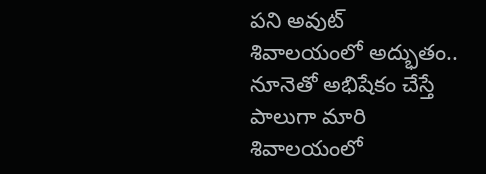పని అవుట్
శివాలయంలో అద్భుతం.. నూనెతో అభిషేకం చేస్తే పాలుగా మారి
శివాలయంలో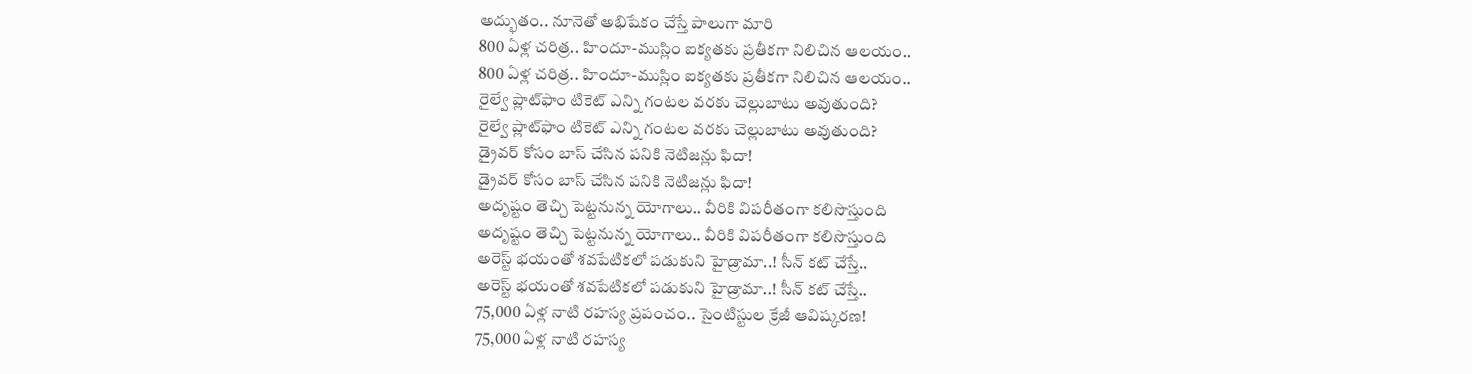అద్భుతం.. నూనెతో అభిషేకం చేస్తే పాలుగా మారి
800 ఏళ్ల చరిత్ర.. హిందూ-ముస్లిం ఐక్యతకు ప్రతీకగా నిలిచిన ఆలయం..
800 ఏళ్ల చరిత్ర.. హిందూ-ముస్లిం ఐక్యతకు ప్రతీకగా నిలిచిన ఆలయం..
రైల్వే ప్లాట్‌ఫాం టికెట్ ఎన్ని గంటల వరకు చెల్లుబాటు అవుతుంది?
రైల్వే ప్లాట్‌ఫాం టికెట్ ఎన్ని గంటల వరకు చెల్లుబాటు అవుతుంది?
డ్రైవర్ కోసం బాస్ చేసిన పనికి నెటిజన్లు ఫిదా!
డ్రైవర్ కోసం బాస్ చేసిన పనికి నెటిజన్లు ఫిదా!
అదృష్టం తెచ్చి పెట్టనున్న యోగాలు.. వీరికి విపరీతంగా కలిసొస్తుంది
అదృష్టం తెచ్చి పెట్టనున్న యోగాలు.. వీరికి విపరీతంగా కలిసొస్తుంది
అరెస్ట్‌ భయంతో శవపేటికలో పడుకుని హైడ్రామా..! సీన్‌ కట్‌ చేస్తే..
అరెస్ట్‌ భయంతో శవపేటికలో పడుకుని హైడ్రామా..! సీన్‌ కట్‌ చేస్తే..
75,000 ఏళ్ల నాటి రహస్య ప్రపంచం.. సైంటిస్టుల క్రేజీ ఆవిష్కరణ!
75,000 ఏళ్ల నాటి రహస్య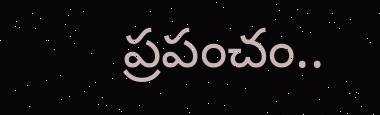ప్రపంచం..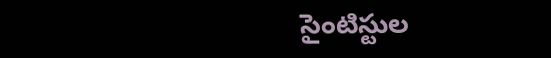సైంటిస్టుల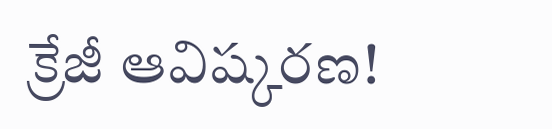క్రేజీ ఆవిష్కరణ!